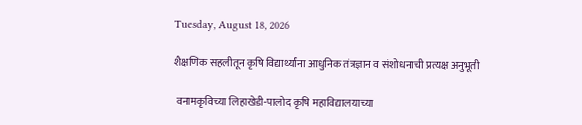Tuesday, August 18, 2026

शैक्षणिक सहलीतून कृषि विद्यार्थ्यांना आधुनिक तंत्रज्ञान व संशोधनाची प्रत्यक्ष अनुभूती

 वनामकृविच्या लिहाखेडी-पालोद कृषि महाविद्यालयाच्या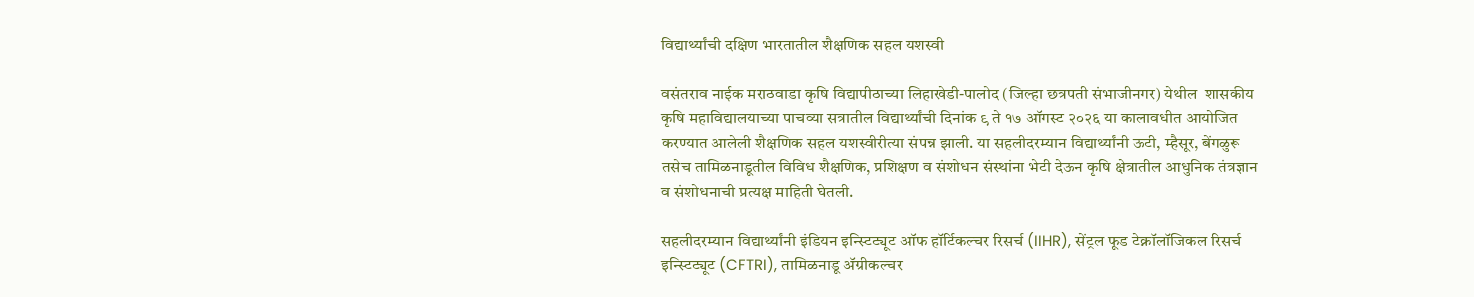विद्यार्थ्यांची दक्षिण भारतातील शैक्षणिक सहल यशस्वी

वसंतराव नाईक मराठवाडा कृषि विद्यापीठाच्या लिहाखेडी-पालोद (जिल्हा छत्रपती संभाजीनगर) येथील  शासकीय कृषि महाविद्यालयाच्या पाचव्या सत्रातील विद्यार्थ्यांची दिनांक ९ ते १७ ऑगस्ट २०२६ या कालावधीत आयोजित करण्यात आलेली शैक्षणिक सहल यशस्वीरीत्या संपन्न झाली. या सहलीदरम्यान विद्यार्थ्यांनी ऊटी, म्हैसूर, बेंगळुरू तसेच तामिळनाडूतील विविध शैक्षणिक, प्रशिक्षण व संशोधन संस्थांना भेटी देऊन कृषि क्षेत्रातील आधुनिक तंत्रज्ञान व संशोधनाची प्रत्यक्ष माहिती घेतली.

सहलीदरम्यान विद्यार्थ्यांनी इंडियन इन्स्टिट्यूट ऑफ हॉर्टिकल्चर रिसर्च (IIHR), सेंट्रल फूड टेक्नॉलॉजिकल रिसर्च इन्स्टिट्यूट (CFTRI), तामिळनाडू ॲग्रीकल्चर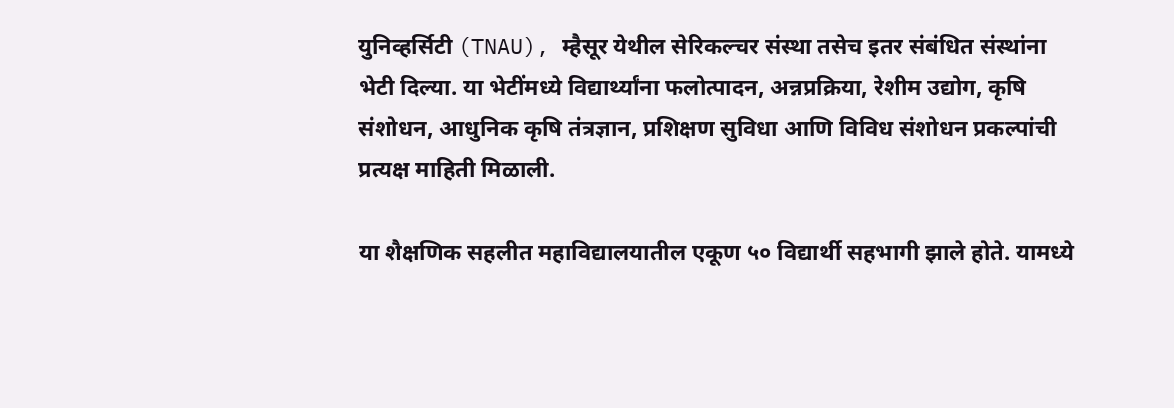युनिव्हर्सिटी (TNAU), म्हैसूर येथील सेरिकल्चर संस्था तसेच इतर संबंधित संस्थांना भेटी दिल्या. या भेटींमध्ये विद्यार्थ्यांना फलोत्पादन, अन्नप्रक्रिया, रेशीम उद्योग, कृषि संशोधन, आधुनिक कृषि तंत्रज्ञान, प्रशिक्षण सुविधा आणि विविध संशोधन प्रकल्पांची प्रत्यक्ष माहिती मिळाली.

या शैक्षणिक सहलीत महाविद्यालयातील एकूण ५० विद्यार्थी सहभागी झाले होते. यामध्ये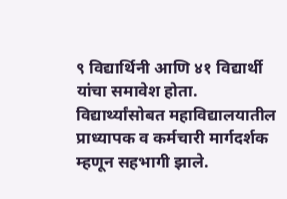९ विद्यार्थिनी आणि ४१ विद्यार्थी यांचा समावेश होता. विद्यार्थ्यांसोबत महाविद्यालयातील प्राध्यापक व कर्मचारी मार्गदर्शक म्हणून सहभागी झाले.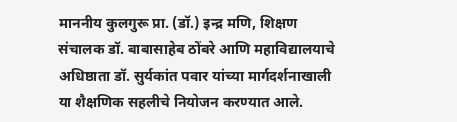माननीय कुलगुरू प्रा. (डॉ.) इन्द्र मणि, शिक्षण संचालक डॉ. बाबासाहेब ठोंबरे आणि महाविद्यालयाचे अधिष्ठाता डॉ. सुर्यकांत पवार यांच्या मार्गदर्शनाखाली या शैक्षणिक सहलीचे नियोजन करण्यात आले.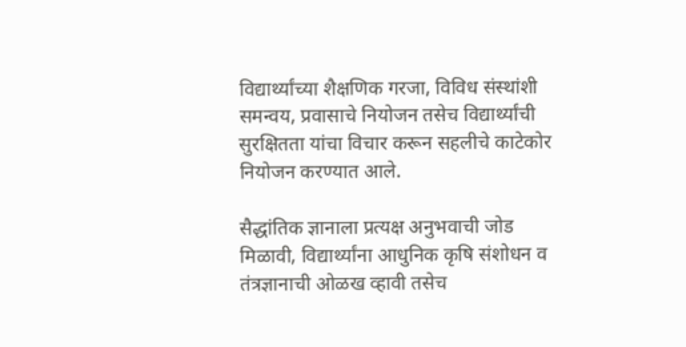विद्यार्थ्यांच्या शैक्षणिक गरजा, विविध संस्थांशी समन्वय, प्रवासाचे नियोजन तसेच विद्यार्थ्यांची सुरक्षितता यांचा विचार करून सहलीचे काटेकोर नियोजन करण्यात आले.

सैद्धांतिक ज्ञानाला प्रत्यक्ष अनुभवाची जोड मिळावी, विद्यार्थ्यांना आधुनिक कृषि संशोधन व तंत्रज्ञानाची ओळख व्हावी तसेच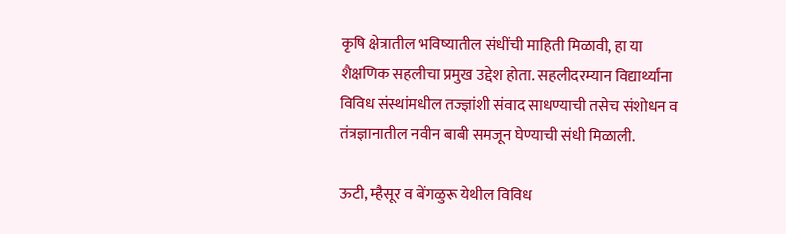कृषि क्षेत्रातील भविष्यातील संधींची माहिती मिळावी, हा या शैक्षणिक सहलीचा प्रमुख उद्देश होता. सहलीदरम्यान विद्यार्थ्यांना विविध संस्थांमधील तज्ज्ञांशी संवाद साधण्याची तसेच संशोधन व तंत्रज्ञानातील नवीन बाबी समजून घेण्याची संधी मिळाली.

ऊटी, म्हैसूर व बेंगळुरू येथील विविध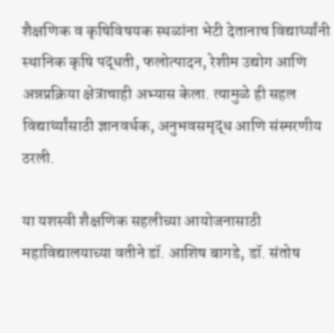शैक्षणिक व कृषिविषयक स्थळांना भेटी देतानाच विद्यार्थ्यांनी स्थानिक कृषि पद्धती, फलोत्पादन, रेशीम उद्योग आणि अन्नप्रक्रिया क्षेत्राचाही अभ्यास केला. त्यामुळे ही सहल विद्यार्थ्यांसाठी ज्ञानवर्धक, अनुभवसमृद्ध आणि संस्मरणीय ठरली.

या यशस्वी शैक्षणिक सहलीच्या आयोजनासाठी महाविद्यालयाच्या वतीने डॉ. आशिष बागडे, डॉ. संतोष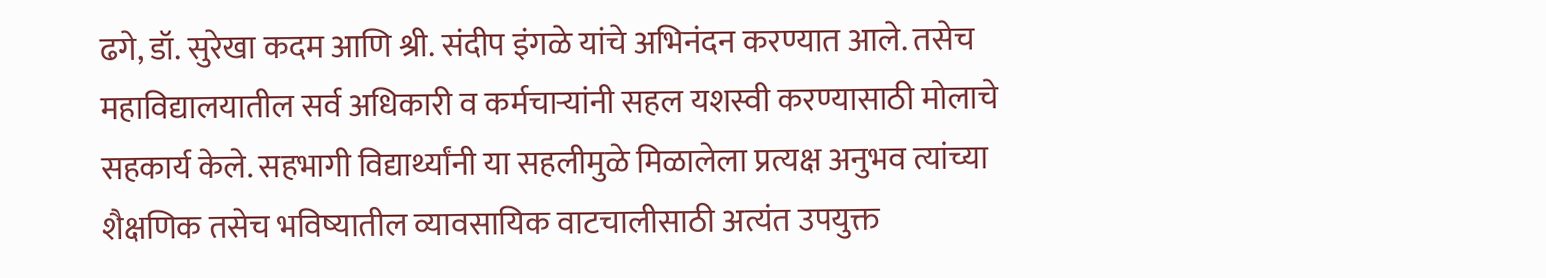ढगे, डॉ. सुरेखा कदम आणि श्री. संदीप इंगळे यांचे अभिनंदन करण्यात आले. तसेच महाविद्यालयातील सर्व अधिकारी व कर्मचाऱ्यांनी सहल यशस्वी करण्यासाठी मोलाचे सहकार्य केले. सहभागी विद्यार्थ्यांनी या सहलीमुळे मिळालेला प्रत्यक्ष अनुभव त्यांच्या शैक्षणिक तसेच भविष्यातील व्यावसायिक वाटचालीसाठी अत्यंत उपयुक्त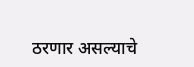ठरणार असल्याचे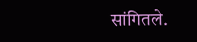सांगितले.